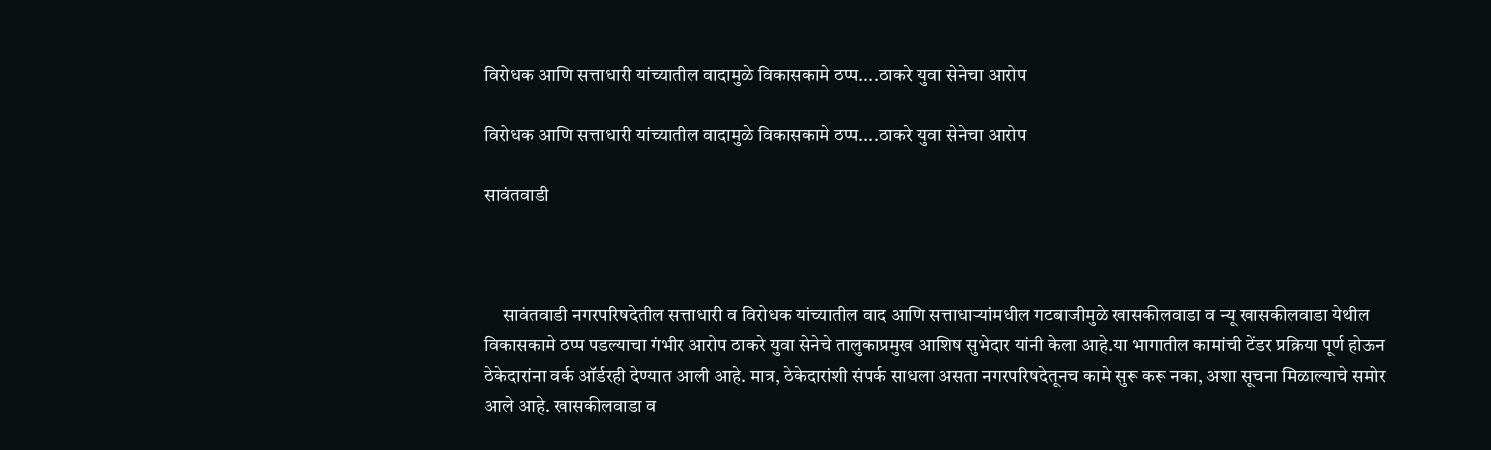विरोधक आणि सत्ताधारी यांच्यातील वादामुळे विकासकामे ठप्प....ठाकरे युवा सेनेचा आरोप

विरोधक आणि सत्ताधारी यांच्यातील वादामुळे विकासकामे ठप्प....ठाकरे युवा सेनेचा आरोप

सावंतवाडी



     सावंतवाडी नगरपरिषदेतील सत्ताधारी व विरोधक यांच्यातील वाद आणि सत्ताधाऱ्यांमधील गटबाजीमुळे खासकीलवाडा व न्यू खासकीलवाडा येथील विकासकामे ठप्प पडल्याचा गंभीर आरोप ठाकरे युवा सेनेचे तालुकाप्रमुख आशिष सुभेदार यांनी केला आहे.या भागातील कामांची टेंडर प्रक्रिया पूर्ण होऊन ठेकेदारांना वर्क ऑर्डरही देण्यात आली आहे. मात्र, ठेकेदारांशी संपर्क साधला असता नगरपरिषदेतूनच कामे सुरू करू नका, अशा सूचना मिळाल्याचे समोर आले आहे. खासकीलवाडा व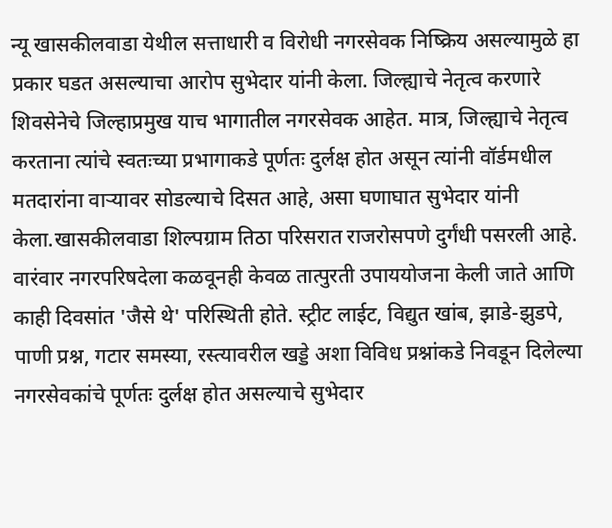न्यू खासकीलवाडा येथील सत्ताधारी व विरोधी नगरसेवक निष्क्रिय असल्यामुळे हा प्रकार घडत असल्याचा आरोप सुभेदार यांनी केला. जिल्ह्याचे नेतृत्व करणारे शिवसेनेचे जिल्हाप्रमुख याच भागातील नगरसेवक आहेत. मात्र, जिल्ह्याचे नेतृत्व करताना त्यांचे स्वतःच्या प्रभागाकडे पूर्णतः दुर्लक्ष होत असून त्यांनी वॉर्डमधील मतदारांना वाऱ्यावर सोडल्याचे दिसत आहे, असा घणाघात सुभेदार यांनी केला.खासकीलवाडा शिल्पग्राम तिठा परिसरात राजरोसपणे दुर्गंधी पसरली आहे. वारंवार नगरपरिषदेला कळवूनही केवळ तात्पुरती उपाययोजना केली जाते आणि काही दिवसांत 'जैसे थे' परिस्थिती होते. स्ट्रीट लाईट, विद्युत खांब, झाडे-झुडपे, पाणी प्रश्न, गटार समस्या, रस्त्यावरील खड्डे अशा विविध प्रश्नांकडे निवडून दिलेल्या नगरसेवकांचे पूर्णतः दुर्लक्ष होत असल्याचे सुभेदार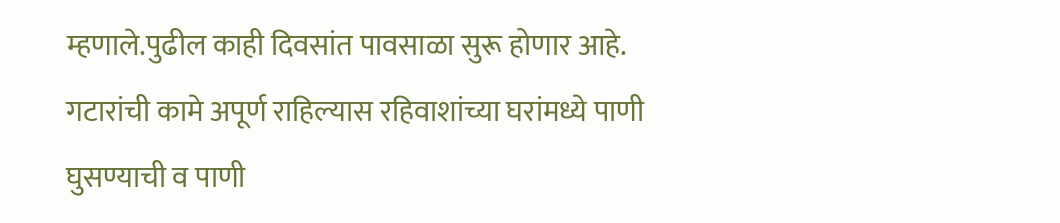म्हणाले.पुढील काही दिवसांत पावसाळा सुरू होणार आहे. गटारांची कामे अपूर्ण राहिल्यास रहिवाशांच्या घरांमध्ये पाणी घुसण्याची व पाणी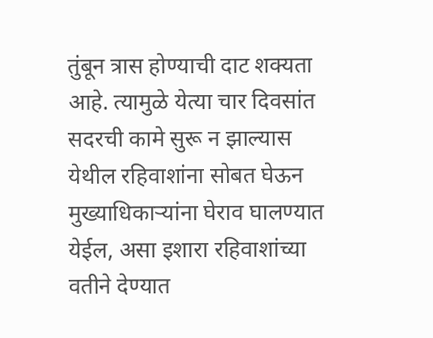तुंबून त्रास होण्याची दाट शक्यता आहे. त्यामुळे येत्या चार दिवसांत सदरची कामे सुरू न झाल्यास येथील रहिवाशांना सोबत घेऊन मुख्याधिकाऱ्यांना घेराव घालण्यात येईल, असा इशारा रहिवाशांच्या वतीने देण्यात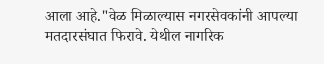आला आहे."वेळ मिळाल्यास नगरसेवकांनी आपल्या मतदारसंघात फिरावे. येथील नागरिक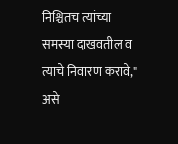निश्चितच त्यांच्या समस्या दाखवतील व त्याचे निवारण करावे," असे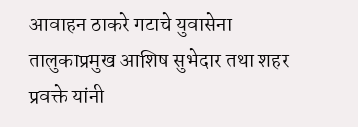आवाहन ठाकरे गटाचे युवासेना तालुकाप्रमुख आशिष सुभेदार तथा शहर प्रवक्ते यांनी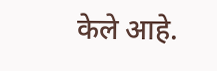केले आहे.